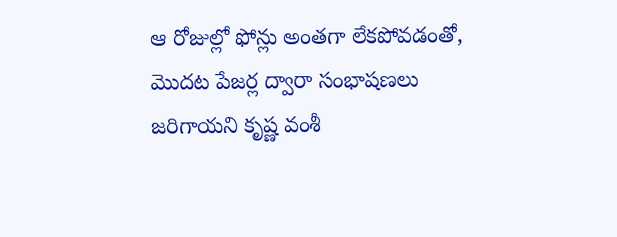ఆ రోజుల్లో ఫోన్లు అంతగా లేకపోవడంతో, మొదట పేజర్ల ద్వారా సంభాషణలు జరిగాయని కృష్ణ వంశీ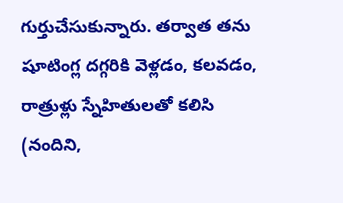గుర్తుచేసుకున్నారు. తర్వాత తను షూటింగ్ల దగ్గరికి వెళ్లడం, కలవడం, రాత్రుళ్లు స్నేహితులతో కలిసి (నందిని,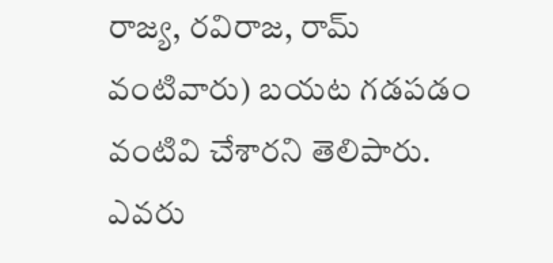రాజ్య, రవిరాజ, రామ్ వంటివారు) బయట గడపడం వంటివి చేశారని తెలిపారు. ఎవరు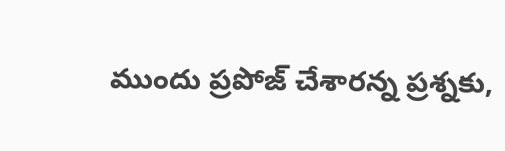ముందు ప్రపోజ్ చేశారన్న ప్రశ్నకు,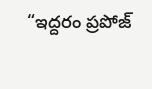“ఇద్దరం ప్రపోజ్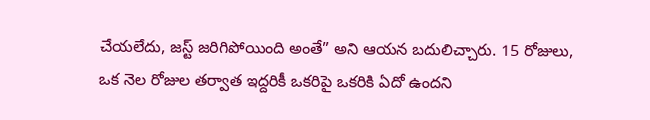చేయలేదు, జస్ట్ జరిగిపోయింది అంతే” అని ఆయన బదులిచ్చారు. 15 రోజులు, ఒక నెల రోజుల తర్వాత ఇద్దరికీ ఒకరిపై ఒకరికి ఏదో ఉందని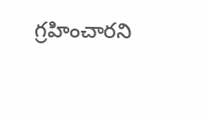గ్రహించారని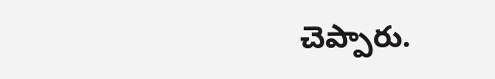చెప్పారు.